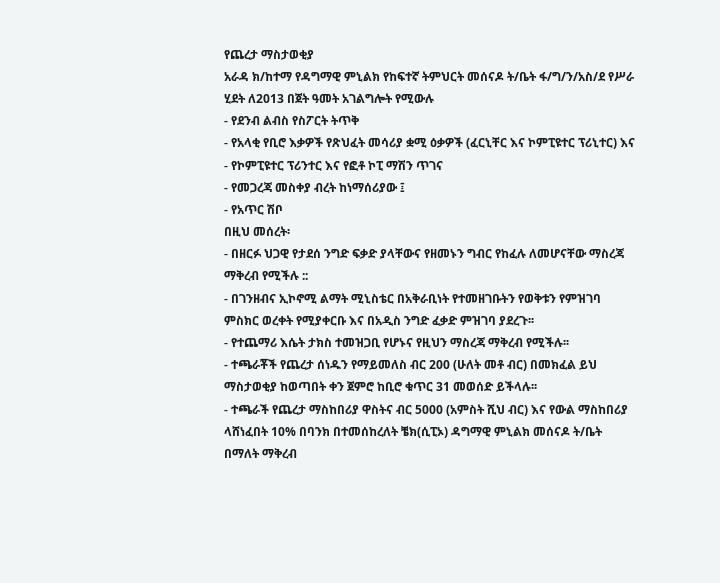የጨረታ ማስታወቂያ
አራዳ ክ/ከተማ የዳግማዊ ምኒልክ የከፍተኛ ትምህርት መሰናዶ ት/ቤት ፋ/ግ/ን/አስ/ደ የሥራ ሂደት ለ2013 በጀት ዓመት አገልግሎት የሚውሉ
- የደንብ ልብስ የስፖርት ትጥቅ
- የአላቂ የቢሮ እቃዎች የጽህፈት መሳሪያ ቋሚ ዕቃዎች (ፈርኒቸር እና ኮምፒዩተር ፕሪኒተር) እና
- የኮምፒዩተር ፕሪንተር እና የፎቶ ኮፒ ማሽን ጥገና
- የመጋረጃ መስቀያ ብረት ከነማሰሪያው ፤
- የአጥር ሽቦ
በዚህ መሰረት፡
- በዘርፉ ህጋዊ የታደሰ ንግድ ፍቃድ ያላቸውና የዘመኑን ግብር የከፈሉ ለመሆናቸው ማስረጃ ማቅረብ የሚችሉ ::
- በገንዘብና ኢኮኖሚ ልማት ሚኒስቴር በአቅራቢነት የተመዘገቡትን የወቅቱን የምዝገባ ምስክር ወረቀት የሚያቀርቡ እና በአዲስ ንግድ ፈቃድ ምዝገባ ያደረጉ፡፡
- የተጨማሪ እሴት ታክስ ተመዝጋቢ የሆኑና የዚህን ማስረጃ ማቅረብ የሚችሉ፡፡
- ተጫራቾች የጨረታ ሰነዱን የማይመለስ ብር 200 (ሁለት መቶ ብር) በመክፈል ይህ ማስታወቂያ ከወጣበት ቀን ጀምሮ ከቢሮ ቁጥር 31 መወሰድ ይችላሉ፡፡
- ተጫራች የጨረታ ማስከበሪያ ዋስትና ብር 5000 (አምስት ሺህ ብር) እና የውል ማስከበሪያ ላሸነፈበት 10% በባንክ በተመሰከረለት ቼክ(ሲፒኦ) ዳግማዊ ምኒልክ መሰናዶ ት/ቤት በማለት ማቅረብ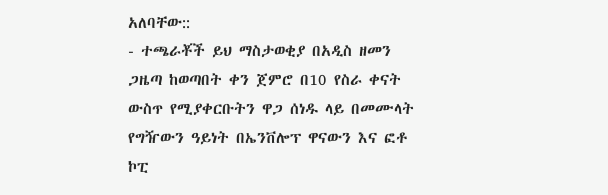አለባቸው::
- ተጫራቾች ይህ ማስታወቂያ በአዲስ ዘመን ጋዜጣ ከወጣበት ቀን ጀምሮ በ10 የስራ ቀናት ውስጥ የሚያቀርቡትን ዋጋ ሰነዱ ላይ በመሙላት የግዥውን ዓይነት በኤንቨሎፕ ዋናውን እና ፎቶ ኮፒ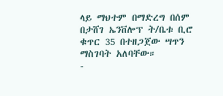ላይ ማህተም በማድረግ በሰም በታሸገ ኤንቨሎፕ ት/ቤቱ ቢሮ ቁጥር 35 በተዘጋጀው ሣጥን ማስገባት አለባቸው።
-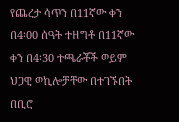የጨረታ ሳጥን በ11ኛው ቀን በ4፡00 ሰዓት ተዘግቶ በ11ኛው ቀን በ4፡30 ተጫራቾች ወይም ህጋዊ ወኪሎቻቸው በተገኙበት በቢሮ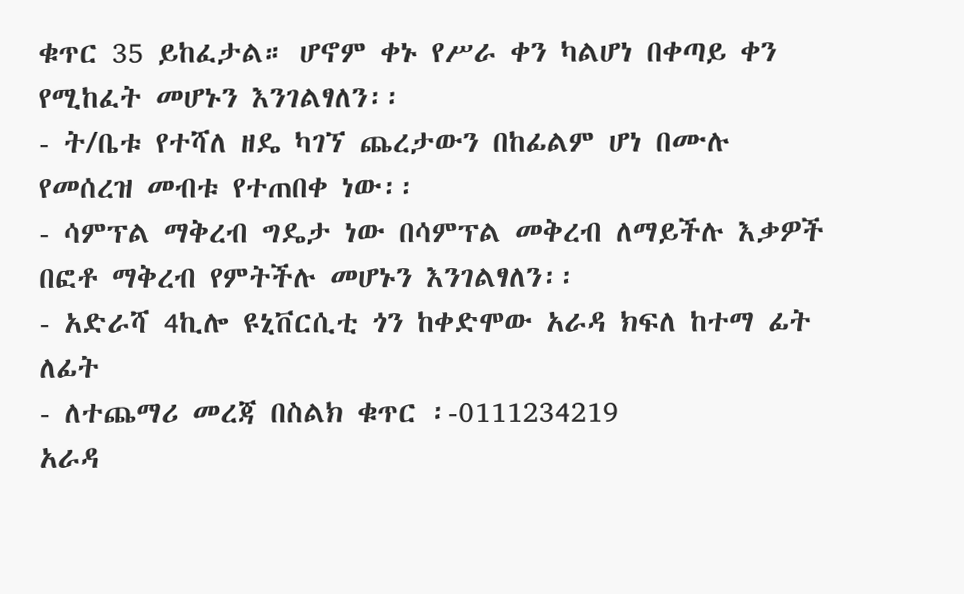ቁጥር 35 ይከፈታል። ሆኖም ቀኑ የሥራ ቀን ካልሆነ በቀጣይ ቀን የሚከፈት መሆኑን እንገልፃለን፡፡
- ት/ቤቱ የተሻለ ዘዴ ካገኘ ጨረታውን በከፊልም ሆነ በሙሉ የመሰረዝ መብቱ የተጠበቀ ነው፡፡
- ሳምፕል ማቅረብ ግዴታ ነው በሳምፕል መቅረብ ለማይችሉ እቃዎች በፎቶ ማቅረብ የምትችሉ መሆኑን እንገልፃለን፡፡
- አድራሻ 4ኪሎ ዩኒቨርሲቲ ጎን ከቀድሞው አራዳ ክፍለ ከተማ ፊት ለፊት
- ለተጨማሪ መረጃ በስልክ ቁጥር ፡-0111234219
አራዳ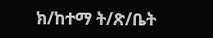ክ/ከተማ ት/ጽ/ቤት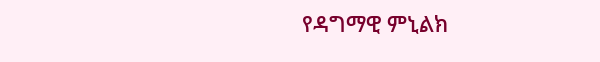የዳግማዊ ምኒልክ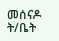መሰናዶ ት/ቤት